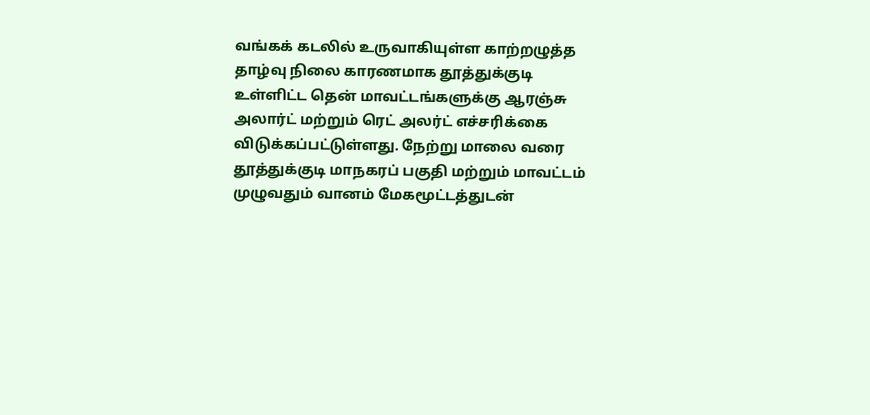வங்கக் கடலில் உருவாகியுள்ள காற்றழுத்த தாழ்வு நிலை காரணமாக தூத்துக்குடி உள்ளிட்ட தென் மாவட்டங்களுக்கு ஆரஞ்சு அலார்ட் மற்றும் ரெட் அலர்ட் எச்சரிக்கை விடுக்கப்பட்டுள்ளது. நேற்று மாலை வரை தூத்துக்குடி மாநகரப் பகுதி மற்றும் மாவட்டம் முழுவதும் வானம் மேகமூட்டத்துடன்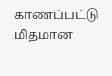காணப்பட்டு மிதமான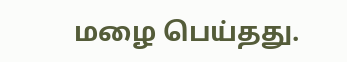மழை பெய்தது.